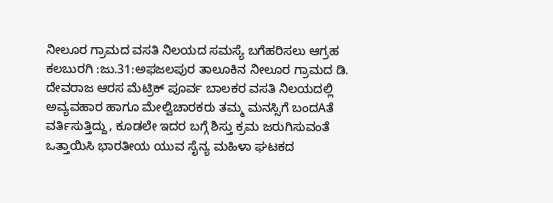ನೀಲೂರ ಗ್ರಾಮದ ವಸತಿ ನಿಲಯದ ಸಮಸ್ಯೆ ಬಗೆಹರಿಸಲು ಆಗ್ರಹ
ಕಲಬುರಗಿ :ಜು.31:ಅಫಜಲಪುರ ತಾಲೂಕಿನ ನೀಲೂರ ಗ್ರಾಮದ ಡಿ. ದೇವರಾಜ ಆರಸ ಮೆಟ್ರಿಕ್ ಪೂರ್ವ ಬಾಲಕರ ವಸತಿ ನಿಲಯದಲ್ಲಿ ಅವ್ಯವಹಾರ ಹಾಗೂ ಮೇಲ್ವಿಚಾರಕರು ತಮ್ಮ ಮನಸ್ಸಿಗೆ ಬಂದAತೆ ವರ್ತಿಸುತ್ತಿದ್ದು, ಕೂಡಲೇ ಇದರ ಬಗ್ಗೆ ಶಿಸ್ತು ಕ್ರಮ ಜರುಗಿಸುವಂತೆ ಒತ್ತಾಯಿಸಿ ಭಾರತೀಯ ಯುವ ಸೈನ್ಯ ಮಹಿಳಾ ಘಟಕದ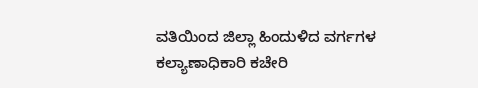ವತಿಯಿಂದ ಜಿಲ್ಲಾ ಹಿಂದುಳಿದ ವರ್ಗಗಳ ಕಲ್ಯಾಣಾಧಿಕಾರಿ ಕಚೇರಿ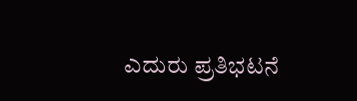ಎದುರು ಪ್ರತಿಭಟನೆ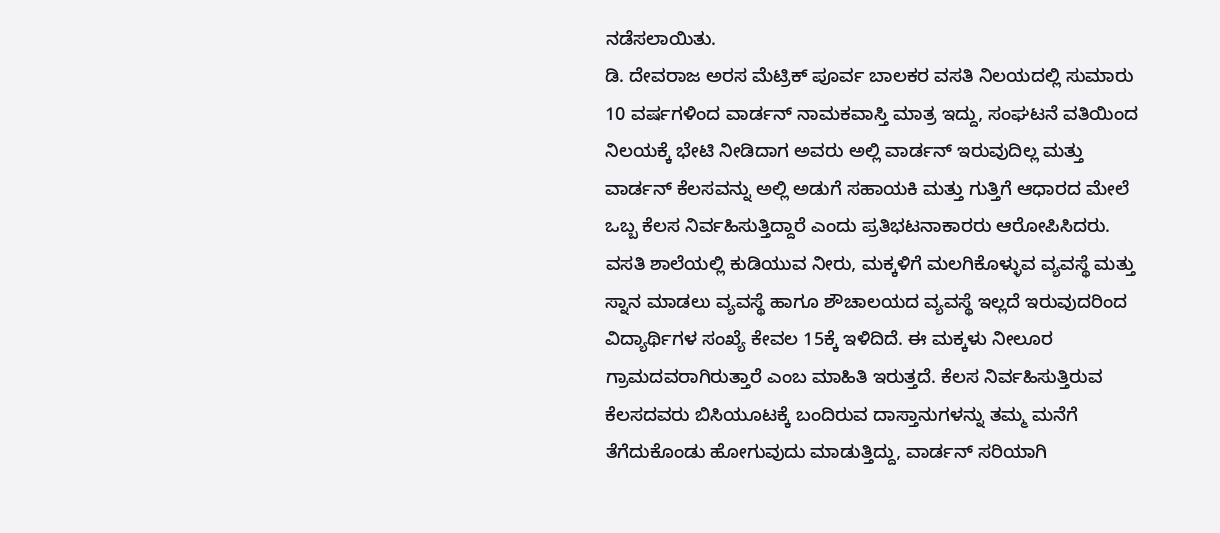ನಡೆಸಲಾಯಿತು.
ಡಿ. ದೇವರಾಜ ಅರಸ ಮೆಟ್ರಿಕ್ ಪೂರ್ವ ಬಾಲಕರ ವಸತಿ ನಿಲಯದಲ್ಲಿ ಸುಮಾರು 10 ವರ್ಷಗಳಿಂದ ವಾರ್ಡನ್ ನಾಮಕವಾಸ್ತಿ ಮಾತ್ರ ಇದ್ದು, ಸಂಘಟನೆ ವತಿಯಿಂದ ನಿಲಯಕ್ಕೆ ಭೇಟಿ ನೀಡಿದಾಗ ಅವರು ಅಲ್ಲಿ ವಾರ್ಡನ್ ಇರುವುದಿಲ್ಲ ಮತ್ತು ವಾರ್ಡನ್ ಕೆಲಸವನ್ನು ಅಲ್ಲಿ ಅಡುಗೆ ಸಹಾಯಕಿ ಮತ್ತು ಗುತ್ತಿಗೆ ಆಧಾರದ ಮೇಲೆ ಒಬ್ಬ ಕೆಲಸ ನಿರ್ವಹಿಸುತ್ತಿದ್ದಾರೆ ಎಂದು ಪ್ರತಿಭಟನಾಕಾರರು ಆರೋಪಿಸಿದರು.
ವಸತಿ ಶಾಲೆಯಲ್ಲಿ ಕುಡಿಯುವ ನೀರು, ಮಕ್ಕಳಿಗೆ ಮಲಗಿಕೊಳ್ಳುವ ವ್ಯವಸ್ಥೆ ಮತ್ತು ಸ್ನಾನ ಮಾಡಲು ವ್ಯವಸ್ಥೆ ಹಾಗೂ ಶೌಚಾಲಯದ ವ್ಯವಸ್ಥೆ ಇಲ್ಲದೆ ಇರುವುದರಿಂದ ವಿದ್ಯಾರ್ಥಿಗಳ ಸಂಖ್ಯೆ ಕೇವಲ 15ಕ್ಕೆ ಇಳಿದಿದೆ. ಈ ಮಕ್ಕಳು ನೀಲೂರ ಗ್ರಾಮದವರಾಗಿರುತ್ತಾರೆ ಎಂಬ ಮಾಹಿತಿ ಇರುತ್ತದೆ. ಕೆಲಸ ನಿರ್ವಹಿಸುತ್ತಿರುವ ಕೆಲಸದವರು ಬಿಸಿಯೂಟಕ್ಕೆ ಬಂದಿರುವ ದಾಸ್ತಾನುಗಳನ್ನು ತಮ್ಮ ಮನೆಗೆ ತೆಗೆದುಕೊಂಡು ಹೋಗುವುದು ಮಾಡುತ್ತಿದ್ದು, ವಾರ್ಡನ್ ಸರಿಯಾಗಿ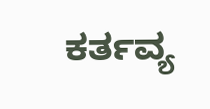ಕರ್ತವ್ಯ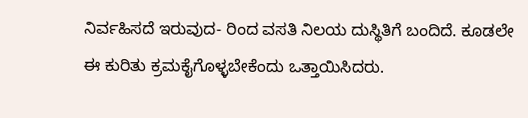ನಿರ್ವಹಿಸದೆ ಇರುವುದ- ರಿಂದ ವಸತಿ ನಿಲಯ ದುಸ್ಥಿತಿಗೆ ಬಂದಿದೆ. ಕೂಡಲೇ ಈ ಕುರಿತು ಕ್ರಮಕೈಗೊಳ್ಳಬೇಕೆಂದು ಒತ್ತಾಯಿಸಿದರು.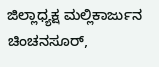ಜಿಲ್ಲಾಧ್ಯಕ್ಷ ಮಲ್ಲಿಕಾರ್ಜುನ ಚಿಂಚನಸೂರ್,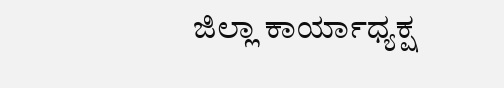ಜಿಲ್ಲಾ ಕಾರ್ಯಾಧ್ಯಕ್ಷ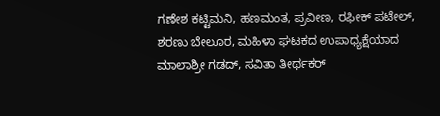ಗಣೇಶ ಕಟ್ಟಿಮನಿ, ಹಣಮಂತ, ಪ್ರವೀಣ, ರಫೀಕ್ ಪಟೇಲ್, ಶರಣು ಬೇಲೂರ, ಮಹಿಳಾ ಘಟಕದ ಉಪಾಧ್ಯಕ್ಷೆಯಾದ ಮಾಲಾಶ್ರೀ ಗಡದ್, ಸವಿತಾ ತೀರ್ಥಕರ್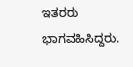ಇತರರು ಭಾಗವಹಿಸಿದ್ದರು.